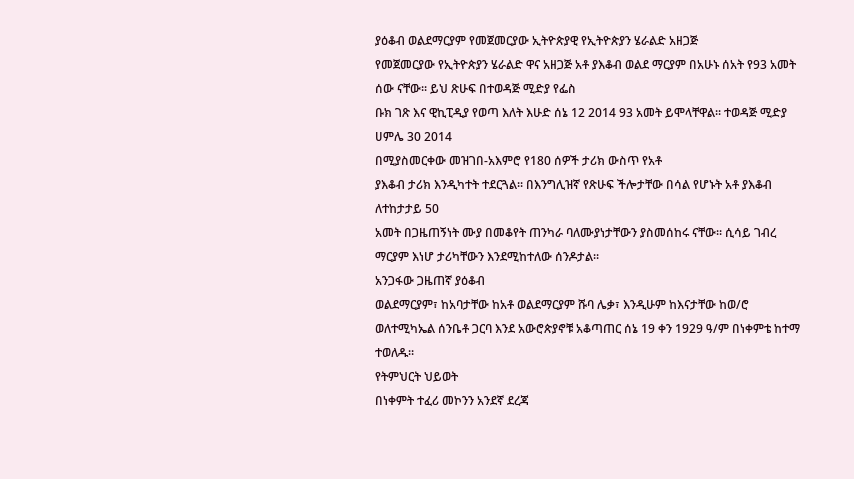ያዕቆብ ወልደማርያም የመጀመርያው ኢትዮጵያዊ የኢትዮጵያን ሄራልድ አዘጋጅ
የመጀመርያው የኢትዮጵያን ሄራልድ ዋና አዘጋጅ አቶ ያእቆብ ወልደ ማርያም በአሁኑ ሰአት የ93 አመት ሰው ናቸው፡፡ ይህ ጽሁፍ በተወዳጅ ሚድያ የፌስ
ቡክ ገጽ እና ዊኪፒዲያ የወጣ እለት እሁድ ሰኔ 12 2014 93 አመት ይሞላቸዋል፡፡ ተወዳጅ ሚድያ ሀምሌ 30 2014
በሚያስመርቀው መዝገበ-አእምሮ የ180 ሰዎች ታሪክ ውስጥ የአቶ
ያእቆብ ታሪክ እንዲካተት ተደርጓል፡፡ በእንግሊዝኛ የጽሁፍ ችሎታቸው በሳል የሆኑት አቶ ያእቆብ ለተከታታይ 50
አመት በጋዜጠኝነት ሙያ በመቆየት ጠንካራ ባለሙያነታቸውን ያስመሰከሩ ናቸው፡፡ ሲሳይ ገብረ ማርያም እነሆ ታሪካቸውን እንደሚከተለው ሰንዶታል፡፡
አንጋፋው ጋዜጠኛ ያዕቆብ
ወልደማርያም፣ ከአባታቸው ከአቶ ወልደማርያም ሹባ ሌቃ፣ እንዲሁም ከእናታቸው ከወ/ሮ ወለተሚካኤል ሰንቤቶ ጋርባ እንደ አውሮጵያኖቹ አቆጣጠር ሰኔ 19 ቀን 1929 ዓ/ም በነቀምቴ ከተማ ተወለዱ።
የትምህርት ህይወት
በነቀምት ተፈሪ መኮንን አንደኛ ደረጃ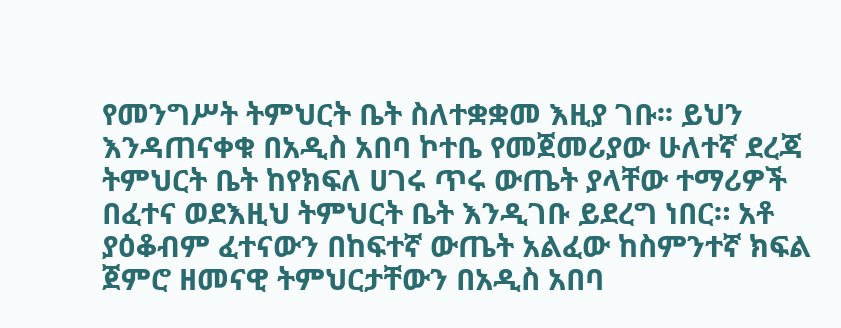የመንግሥት ትምህርት ቤት ስለተቋቋመ እዚያ ገቡ፡፡ ይህን እንዳጠናቀቁ በአዲስ አበባ ኮተቤ የመጀመሪያው ሁለተኛ ደረጃ ትምህርት ቤት ከየክፍለ ሀገሩ ጥሩ ውጤት ያላቸው ተማሪዎች በፈተና ወደእዚህ ትምህርት ቤት እንዲገቡ ይደረግ ነበር። አቶ ያዕቆብም ፈተናውን በከፍተኛ ውጤት አልፈው ከስምንተኛ ክፍል ጀምሮ ዘመናዊ ትምህርታቸውን በአዲስ አበባ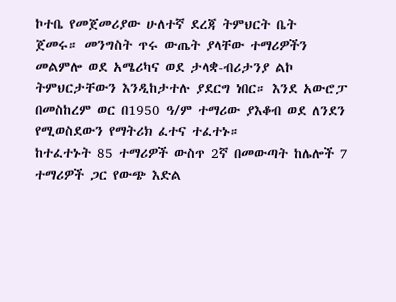ኮተቤ የመጀመሪያው ሁለተኛ ደረጃ ትምህርት ቤት
ጀመሩ። መንግስት ጥሩ ውጤት ያላቸው ተማሪዎችን መልምሎ ወደ አሜሪካና ወደ ታላቋ-ብሪታንያ ልኮ ትምህርታቸውን እንዲከታተሉ ያደርግ ነበር። እንደ አውሮፓ በመስከረም ወር በ1950 ዓ/ም ተማሪው ያእቆብ ወደ ለንደን የሚወስደውን የማትሪክ ፈተና ተፈተኑ።
ከተፈተኑት 85 ተማሪዎች ውስጥ 2ኛ በመውጣት ከሌሎች 7 ተማሪዎች ጋር የውጭ እድል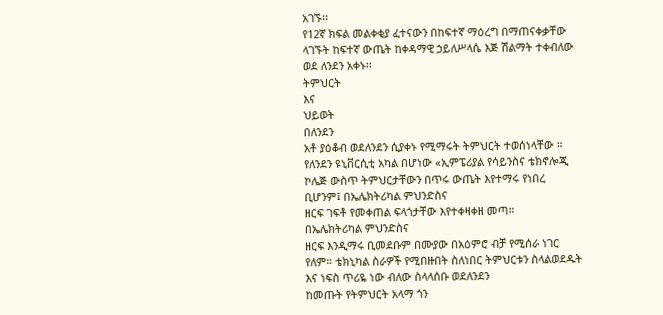አገኙ፡፡
የ12ኛ ክፍል መልቀቂያ ፈተናውን በከፍተኛ ማዕረግ በማጠናቀቃቸው ላገኙት ከፍተኛ ውጤት ከቀዳማዊ ኃይለሥላሴ እጅ ሽልማት ተቀብለው ወደ ለንደን አቀኑ፡፡
ትምህርት
እና
ህይወት
በለንደን
አቶ ያዕቆብ ወደለንደን ሲያቀኑ የሚማሩት ትምህርት ተወሰነላቸው ።
የለንደን ዩኒቨርሲቲ አካል በሆነው «ኢምፔሪያል የሳይንስና ቴክኖሎጂ ኮሌጅ ውስጥ ትምህርታቸውን በጥሩ ውጤት እየተማሩ የነበረ ቢሆንም፤ በኤሌክትሪካል ምህንድስና
ዘርፍ ገፍቶ የመቀጠል ፍላጎታቸው እየተቀዛቀዘ መጣ።
በኤሌክትሪካል ምህንድስና
ዘርፍ እንዲማሩ ቢመደቡም በሙያው በአዕምሮ ብቻ የሚሰራ ነገር የለም። ቴክኒካል ስራዎች የሚበዙበት ስለነበር ትምህርቱን ስላልወደዱት እና ነፍስ ጥሪዬ ነው ብለው ስላላሰቡ ወደለንደን
ከመጡት የትምህርት አላማ ጎን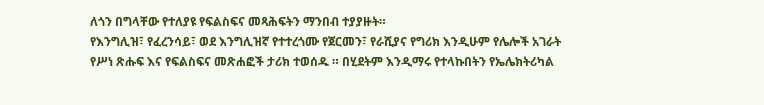ለጎን በግላቸው የተለያዩ የፍልስፍና መጻሕፍትን ማንበብ ተያያዙት።
የእንግሊዝ፣ የፈረንሳይ፣ ወደ እንግሊዝኛ የተተረጎሙ የጀርመን፣ የራሺያና የግሪክ እንዲሁም የሌሎች አገራት የሥነ ጽሑፍ እና የፍልስፍና መጽሐፎች ታሪክ ተወሰዱ ። በሂደትም እንዲማሩ የተላኩበትን የኤሌክትሪካል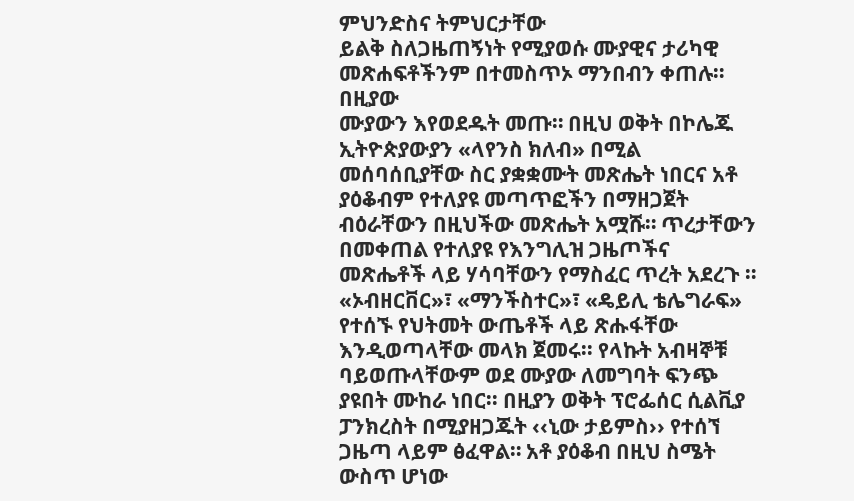ምህንድስና ትምህርታቸው
ይልቅ ስለጋዜጠኝነት የሚያወሱ ሙያዊና ታሪካዊ መጽሐፍቶችንም በተመስጥኦ ማንበብን ቀጠሉ። በዚያው
ሙያውን እየወደዱት መጡ። በዚህ ወቅት በኮሌጁ ኢትዮጵያውያን «ላየንስ ክለብ» በሚል መሰባሰቢያቸው ስር ያቋቋሙት መጽሔት ነበርና አቶ ያዕቆብም የተለያዩ መጣጥፎችን በማዘጋጀት ብዕራቸውን በዚህችው መጽሔት አሟሹ። ጥረታቸውን በመቀጠል የተለያዩ የእንግሊዝ ጋዜጦችና መጽሔቶች ላይ ሃሳባቸውን የማስፈር ጥረት አደረጉ ። «ኦብዘርቨር»፣ «ማንችስተር»፣ «ዴይሊ ቴሌግራፍ» የተሰኙ የህትመት ውጤቶች ላይ ጽሑፋቸው እንዲወጣላቸው መላክ ጀመሩ፡፡ የላኩት አብዛኞቹ ባይወጡላቸውም ወደ ሙያው ለመግባት ፍንጭ ያዩበት ሙከራ ነበር፡፡ በዚያን ወቅት ፕሮፌሰር ሲልቪያ ፓንክረስት በሚያዘጋጁት ‹‹ኒው ታይምስ›› የተሰኘ ጋዜጣ ላይም ፅፈዋል። አቶ ያዕቆብ በዚህ ስሜት ውስጥ ሆነው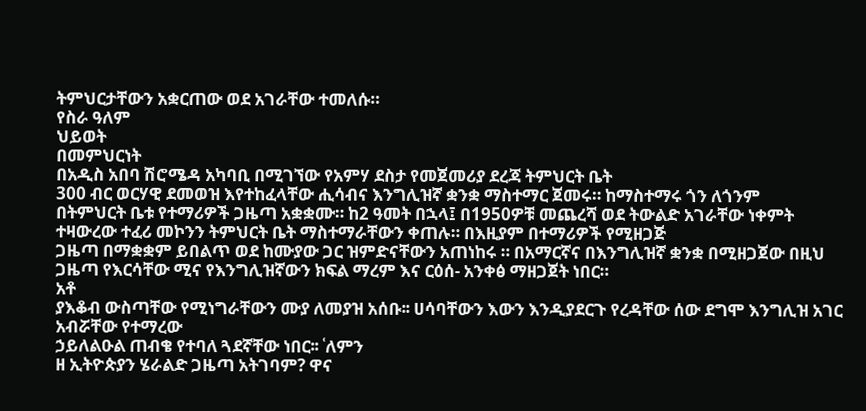ትምህርታቸውን አቋርጠው ወደ አገራቸው ተመለሱ።
የስራ ዓለም
ህይወት
በመምህርነት
በአዲስ አበባ ሽሮሜዳ አካባቢ በሚገኘው የአምሃ ደስታ የመጀመሪያ ደረጃ ትምህርት ቤት
300 ብር ወርሃዊ ደመወዝ እየተከፈላቸው ሒሳብና እንግሊዝኛ ቋንቋ ማስተማር ጀመሩ። ከማስተማሩ ጎን ለጎንም
በትምህርት ቤቱ የተማሪዎች ጋዜጣ አቋቋሙ። ከ2 ዓመት በኋላ፤ በ1950ዎቹ መጨረሻ ወደ ትውልድ አገራቸው ነቀምት ተዛውረው ተፈሪ መኮንን ትምህርት ቤት ማስተማራቸውን ቀጠሉ። በእዚያም በተማሪዎች የሚዘጋጅ
ጋዜጣ በማቋቋም ይበልጥ ወደ ከሙያው ጋር ዝምድናቸውን አጠነከሩ ። በአማርኛና በእንግሊዝኛ ቋንቋ በሚዘጋጀው በዚህ ጋዜጣ የእርሳቸው ሚና የእንግሊዝኛውን ክፍል ማረም እና ርዕሰ- አንቀፅ ማዘጋጀት ነበር።
አቶ
ያእቆብ ውስጣቸው የሚነግራቸውን ሙያ ለመያዝ አሰቡ፡፡ ሀሳባቸውን እውን እንዲያደርጉ የረዳቸው ሰው ደግሞ እንግሊዝ አገር አብሯቸው የተማረው
ኃይለልዑል ጠብቄ የተባለ ጓደኛቸው ነበር፡፡ ʿለምን
ዘ ኢትዮጵያን ሄራልድ ጋዜጣ አትገባም? ዋና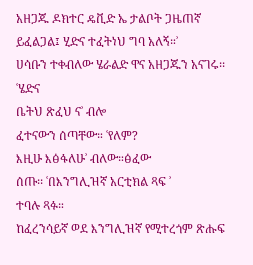አዘጋጁ ዶክተር ዴቪድ ኤ ታልቦት ጋዜጠኛ ይፈልጋል፤ ሂድና ተፈትነህ ግባ አለኝ።ʾ
ሀሳቡን ተቀብለው ሄራልድ ዋና አዘጋጁን አናገሩ፡፡ ʿሄድና
ቤትህ ጽፈህ ናʾ ብሎ
ፈተናውን ሰጣቸው። ʿየለም?
እዚሁ እፅፋለሁʾ ብለው።ፅፈው
ሰጡ፡፡ ʿበእንግሊዝኛ አርቲክል ጻፍ ʾ
ተባሉ ጻፉ።
ከፈረንሳይኛ ወደ እንግሊዝኛ የሚተረጎም ጽሑፍ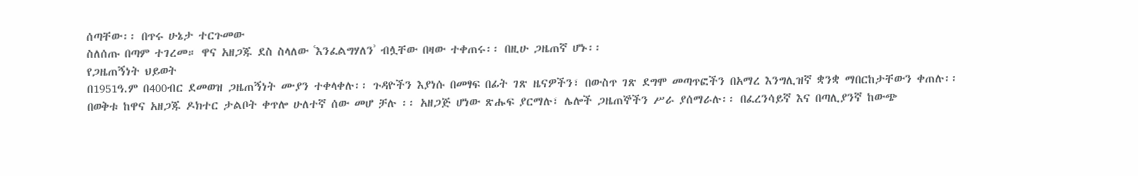ሰጣቸው፡፡ በጥሩ ሁኔታ ተርጉመው
ስለሰጡ በጣም ተገረመ። ዋና አዘጋጁ ደስ ስላለው ʿእንፈልግሃለንʾ ብሏቸው በዛው ተቀጠሩ፡፡ በዚሁ ጋዜጠኛ ሆኑ፡፡
የጋዜጠኝነት ህይወት
በ1951ዓ.ም በ400ብር ደመወዝ ጋዜጠኝነት ሙያን ተቀላቀሉ፡፡ ጉዳዮችን እያነሱ በመፃፍ በፊት ገጽ ዜናዎችን፣ በውስጥ ገጽ ደግሞ መጣጥፎችን በአማረ እንግሊዝኛ ቋንቋ ማበርከታቸውን ቀጠሉ፡፡
በወቅቱ ከዋና አዘጋጁ ዶክተር ታልቦት ቀጥሎ ሁለተኛ ሰው መሆ ቻሉ ፡፡ አዘጋጅ ሆነው ጽሑፍ ያርማሉ፣ ሌሎች ጋዜጠኞችን ሥራ ያሰማራሉ፡፡ በፈረንሳይኛ እና በጣሊያንኛ ከውጭ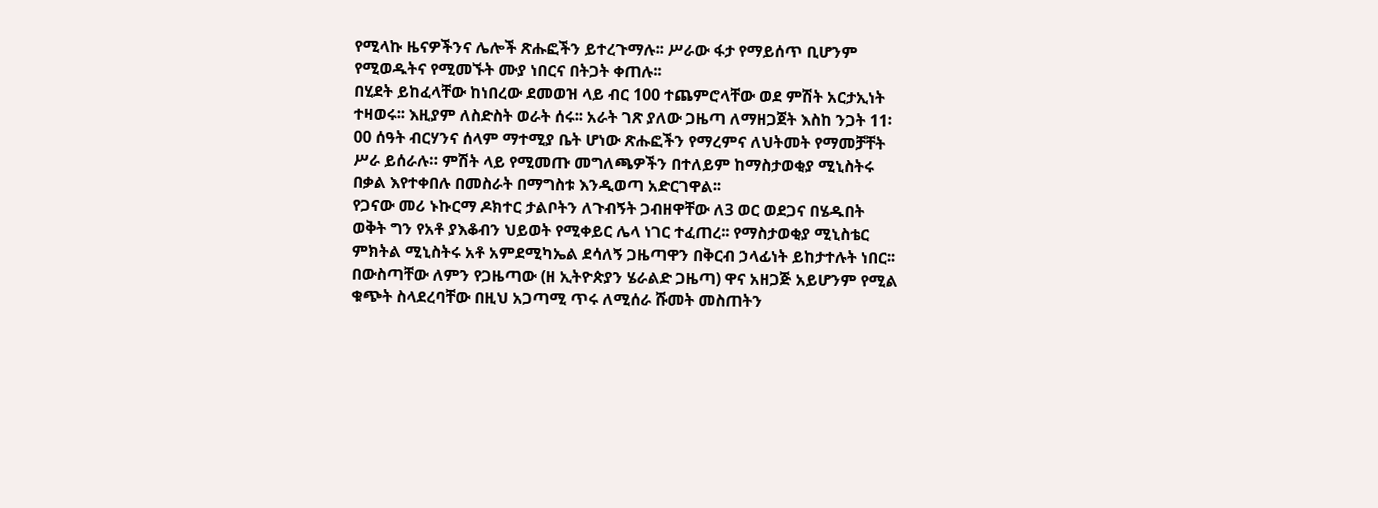የሚላኩ ዜናዎችንና ሌሎች ጽሑፎችን ይተረጉማሉ፡፡ ሥራው ፋታ የማይሰጥ ቢሆንም የሚወዱትና የሚመኙት ሙያ ነበርና በትጋት ቀጠሉ፡፡
በሂደት ይከፈላቸው ከነበረው ደመወዝ ላይ ብር 100 ተጨምሮላቸው ወደ ምሽት አርታኢነት ተዛወሩ፡፡ እዚያም ለስድስት ወራት ሰሩ፡፡ አራት ገጽ ያለው ጋዜጣ ለማዘጋጀት እስከ ንጋት 11፡00 ሰዓት ብርሃንና ሰላም ማተሚያ ቤት ሆነው ጽሑፎችን የማረምና ለህትመት የማመቻቸት ሥራ ይሰራሉ። ምሽት ላይ የሚመጡ መግለጫዎችን በተለይም ከማስታወቂያ ሚኒስትሩ በቃል እየተቀበሉ በመስራት በማግስቱ እንዲወጣ አድርገዋል፡፡
የጋናው መሪ ኑኩርማ ዶክተር ታልቦትን ለጉብኝት ጋብዘዋቸው ለ3 ወር ወደጋና በሄዱበት ወቅት ግን የአቶ ያእቆብን ህይወት የሚቀይር ሌላ ነገር ተፈጠረ፡፡ የማስታወቂያ ሚኒስቴር ምክትል ሚኒስትሩ አቶ አምደሚካኤል ደሳለኝ ጋዜጣዋን በቅርብ ኃላፊነት ይከታተሉት ነበር፡፡ በውስጣቸው ለምን የጋዜጣው (ዘ ኢትዮጵያን ሄራልድ ጋዜጣ) ዋና አዘጋጅ አይሆንም የሚል ቁጭት ስላደረባቸው በዚህ አጋጣሚ ጥሩ ለሚሰራ ሹመት መስጠትን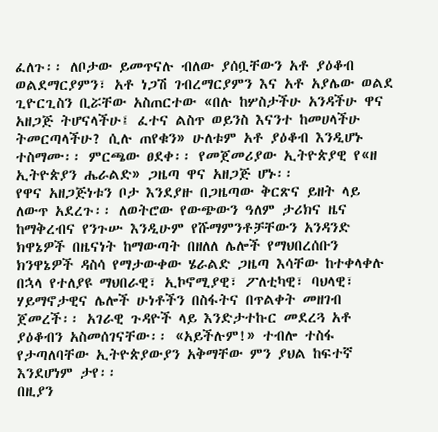ፈለጉ፡፡ ለቦታው ይመጥናሉ ብለው ያሰቧቸውን አቶ ያዕቆብ ወልደማርያምን፣ አቶ ነጋሽ ገብረማርያምን እና አቶ አያሌው ወልደ ጊዮርጊስን ቢሯቸው አስጠርተው «በሉ ከሦስታችሁ አንዳችሁ ዋና አዘጋጅ ትሆናላችሁ፤ ፈተና ልስጥ ወይንስ እናንተ ከመሀላችሁ ትመርጣላችሁ? ሲሉ ጠየቁን» ሁለቱም አቶ ያዕቆብ እንዲሆኑ ተስማሙ፡፡ ምርጫው ፀደቀ፡፡ የመጀመሪያው ኢትዮጵያዊ የ«ዘ ኢትዮጵያን ሔራልድ» ጋዜጣ ዋና አዘጋጅ ሆኑ፡፡
የዋና አዘጋጅነቱን ቦታ እንደያዙ በጋዜጣው ቅርጽና ይዘት ላይ ለውጥ አደረጉ፡፡ ለወትሮው የውጭውን ዓለም ታሪክና ዜና ከማቅረብና የንጉሡ እንዲሁም የሹማምንቶቻቸውን አንዳንድ ክዋኔዎች በዜናነት ከማውጣት በዘለለ ሌሎች የማህበረሰቡን ክንዋኔዎች ዳስሳ የማታውቀው ሄራልድ ጋዜጣ እሳቸው ከተቀላቀሉ በኋላ የተለያዩ ማህበራዊ፣ ኢኮኖሚያዊ፣ ፖለቲካዊ፣ ባህላዊ፣ ሃይማኖታዊና ሌሎች ሁነቶችን በስፋትና በጥልቀት መዘገብ ጀመረች፡፡ አገራዊ ጉዳዮች ላይ እንድታተኩር መደረጓ አቶ ያዕቆብን አስመሰገናቸው፡፡ «አይችሉም!» ተብሎ ተስፋ የታጣለባቸው ኢትዮጵያውያን አቅማቸው ምን ያህል ከፍተኛ እንደሆነም ታየ፡፡
በዚያን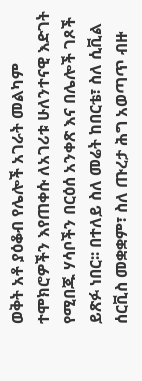ወቅት አቶ ያዕቆብ የሌሎች አገራት መልካም ተሞክሮዎችን እየጠቀሱ ለአገሪቱ ሁለንተናዊ እድገት የሚበጁ ሃሳቦችን በርዕሰ አንቀጽ እና በሌሎች ገጾች ይጽፉ ነበር፡፡ በተለይ ስለ መሬት ከበርቴ፣ ስለ ሲቪል ሰርቪስ መቋቋም፣ ስለ ጡረታ ሕግ አወጣጥ ብዙ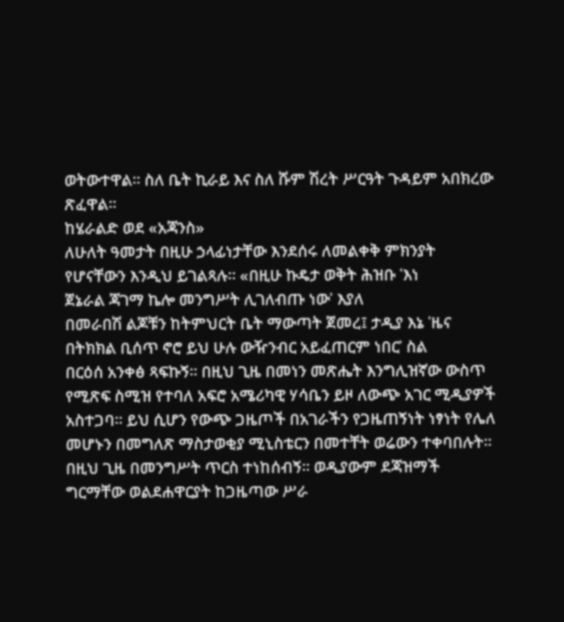ወትውተዋል። ስለ ቤት ኪራይ እና ስለ ሹም ሽረት ሥርዓት ጉዳይም አበክረው ጽፈዋል፡፡
ከሄራልድ ወደ «አጃንስ»
ለሁለት ዓመታት በዚሁ ኃላፊነታቸው እንደሰሩ ለመልቀቅ ምክንያት የሆናቸውን እንዲህ ይገልጻሉ። «በዚሁ ኩዴታ ወቅት ሕዝቡ ʿእነ
ጀኔራል ጃገማ ኬሎ መንግሥት ሊገለብጡ ነውʾ እያለ
በመራበሽ ልጆቹን ከትምህርት ቤት ማውጣት ጀመረ፤ ታዲያ እኔ ʿዜና
በትክክል ቢሰጥ ኖሮ ይህ ሁሉ ውዥንብር አይፈጠርም ነበርʾ ስል
በርዕሰ አንቀፅ ጻፍኩኝ፡፡ በዚህ ጊዜ በመነን መጽሔት እንግሊዝኛው ውስጥ የሚጽፍ ስሚዝ የተባለ አፍሮ አሜሪካዊ ሃሳቤን ይዞ ለውጭ አገር ሚዲያዎች አስተጋባ። ይህ ሲሆን የውጭ ጋዜጦች በአገራችን የጋዜጠኝነት ነፃነት የሌለ መሆኑን በመግለጽ ማስታወቂያ ሚኒስቴርን በመተቸት ወሬውን ተቀባበሉት፡፡ በዚህ ጊዜ በመንግሥት ጥርስ ተነከሰብኝ፡፡ ወዲያውም ደጃዝማች ግርማቸው ወልደሐዋርያት ከጋዜጣው ሥራ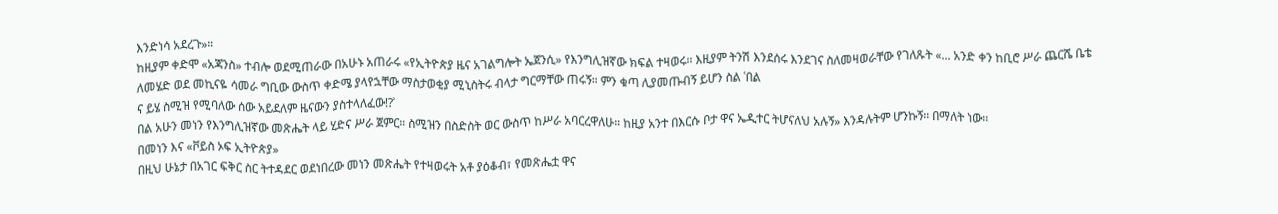እንድነሳ አደረጉ»።
ከዚያም ቀድሞ «አጃንስ» ተብሎ ወደሚጠራው በአሁኑ አጠራሩ «የኢትዮጵያ ዜና አገልግሎት ኤጀንሲ» የእንግሊዝኛው ክፍል ተዛወሩ፡፡ እዚያም ትንሽ እንደሰሩ እንደገና ስለመዛወራቸው የገለጹት «... አንድ ቀን ከቢሮ ሥራ ጨርሼ ቤቴ ለመሄድ ወደ መኪናዬ ሳመራ ግቢው ውስጥ ቀድሜ ያላየኋቸው ማስታወቂያ ሚኒስትሩ ብላታ ግርማቸው ጠሩኝ። ምን ቁጣ ሊያመጡብኝ ይሆን ስል ʿበል
ና ይሄ ስሚዝ የሚባለው ሰው አይደለም ዜናውን ያስተላለፈው!?ʾ
በል አሁን መነን የእንግሊዝኛው መጽሔት ላይ ሂድና ሥራ ጀምር። ስሚዝን በስድስት ወር ውስጥ ከሥራ አባርረዋለሁ። ከዚያ አንተ በእርሱ ቦታ ዋና ኤዲተር ትሆናለህ አሉኝ» እንዳሉትም ሆንኩኝ፡፡ በማለት ነው፡፡
በመነን እና «ቮይስ ኦፍ ኢትዮጵያ»
በዚህ ሁኔታ በአገር ፍቅር ስር ትተዳደር ወደነበረው መነን መጽሔት የተዛወሩት አቶ ያዕቆብ፣ የመጽሔቷ ዋና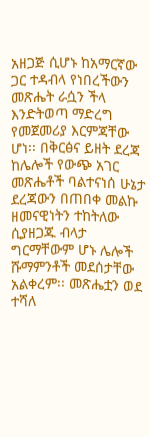አዘጋጅ ሲሆኑ ከአማርኛው ጋር ተዳብላ የነበረችውን መጽሔት ራሷን ችላ እንድትወጣ ማድረግ የመጀመሪያ እርምጃቸው ሆነ፡፡ በቅርፅና ይዘት ደረጃ ከሌሎች የውጭ አገር መጽሔቶች ባልተናነሰ ሁኔታ ደረጃውን በጠበቀ መልኩ ዘመናዊነትን ተከትለው ሲያዘጋጁ ብላታ ግርማቸውም ሆኑ ሌሎች ሹማምንቶች መደሰታቸው አልቀረም፡፡ መጽሔቷን ወደ ተሻለ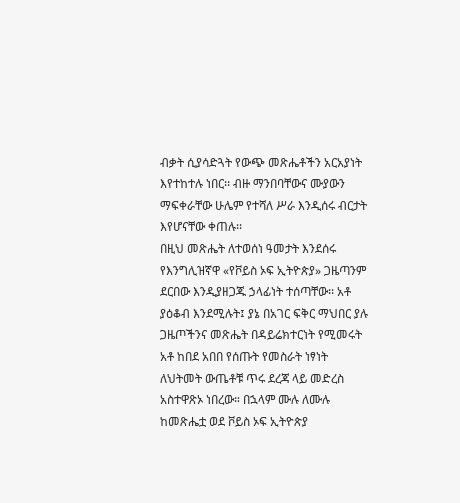ብቃት ሲያሳድጓት የውጭ መጽሔቶችን አርአያነት እየተከተሉ ነበር፡፡ ብዙ ማንበባቸውና ሙያውን ማፍቀራቸው ሁሌም የተሻለ ሥራ እንዲሰሩ ብርታት እየሆናቸው ቀጠሉ፡፡
በዚህ መጽሔት ለተወሰነ ዓመታት እንደሰሩ የእንግሊዝኛዋ «የቮይስ ኦፍ ኢትዮጵያ» ጋዜጣንም ደርበው እንዲያዘጋጁ ኃላፊነት ተሰጣቸው፡፡ አቶ ያዕቆብ እንደሚሉት፤ ያኔ በአገር ፍቅር ማህበር ያሉ ጋዜጦችንና መጽሔት በዳይሬክተርነት የሚመሩት አቶ ከበደ አበበ የሰጡት የመስራት ነፃነት ለህትመት ውጤቶቹ ጥሩ ደረጃ ላይ መድረስ አስተዋጽኦ ነበረው። በኋላም ሙሉ ለሙሉ ከመጽሔቷ ወደ ቮይስ ኦፍ ኢትዮጵያ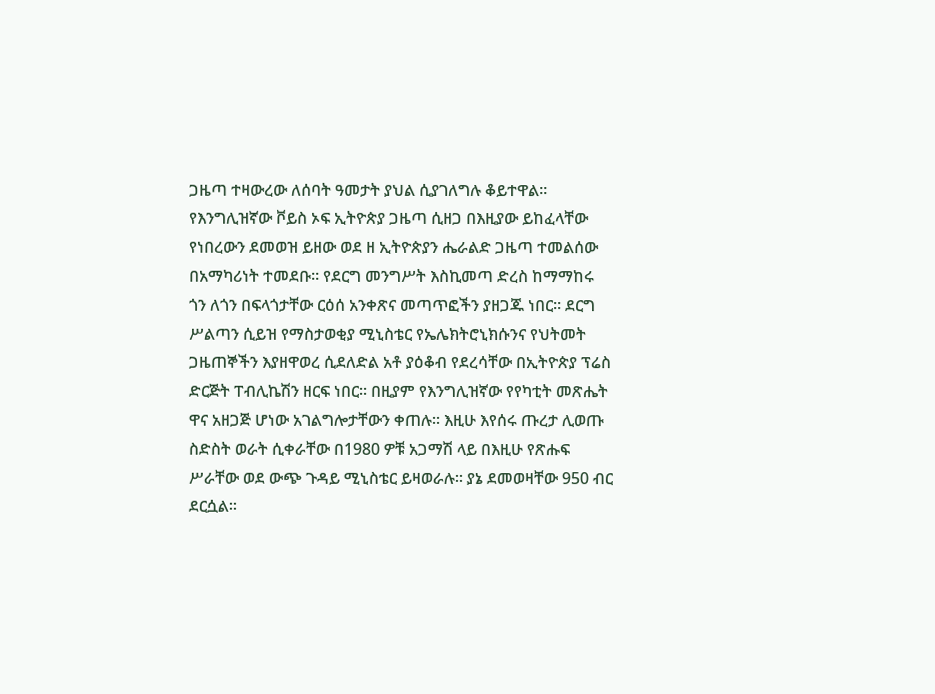ጋዜጣ ተዛውረው ለሰባት ዓመታት ያህል ሲያገለግሉ ቆይተዋል፡፡
የእንግሊዝኛው ቮይስ ኦፍ ኢትዮጵያ ጋዜጣ ሲዘጋ በእዚያው ይከፈላቸው የነበረውን ደመወዝ ይዘው ወደ ዘ ኢትዮጵያን ሔራልድ ጋዜጣ ተመልሰው በአማካሪነት ተመደቡ። የደርግ መንግሥት እስኪመጣ ድረስ ከማማከሩ ጎን ለጎን በፍላጎታቸው ርዕሰ አንቀጽና መጣጥፎችን ያዘጋጁ ነበር፡፡ ደርግ ሥልጣን ሲይዝ የማስታወቂያ ሚኒስቴር የኤሌክትሮኒክሱንና የህትመት ጋዜጠኞችን እያዘዋወረ ሲደለድል አቶ ያዕቆብ የደረሳቸው በኢትዮጵያ ፕሬስ ድርጅት ፐብሊኬሽን ዘርፍ ነበር፡፡ በዚያም የእንግሊዝኛው የየካቲት መጽሔት ዋና አዘጋጅ ሆነው አገልግሎታቸውን ቀጠሉ፡፡ እዚሁ እየሰሩ ጡረታ ሊወጡ ስድስት ወራት ሲቀራቸው በ1980 ዎቹ አጋማሽ ላይ በእዚሁ የጽሑፍ ሥራቸው ወደ ውጭ ጉዳይ ሚኒስቴር ይዛወራሉ። ያኔ ደመወዛቸው 950 ብር ደርሷል፡፡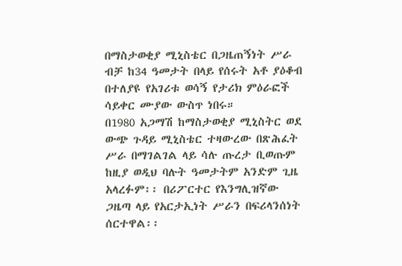በማስታወቂያ ሚኒስቴር በጋዜጠኝነት ሥራ ብቻ ከ34 ዓመታት በላይ የሰሩት አቶ ያዕቆብ በተለያዩ የአገሪቱ ወሳኝ የታሪክ ምዕራፎች ሳይቀር ሙያው ውስጥ ነበሩ።
በ1980 አጋማሽ ከማስታወቂያ ሚኒስትር ወደ ውጭ ጉዳይ ሚኒስቴር ተዛውረው በጽሕፈት ሥራ በማገልገል ላይ ሳሉ ጡረታ ቢወጡም ከዚያ ወዲህ ባሉት ዓመታትም አንድም ጊዜ አላረፉም፡፡ በሪፖርተር የእንግሊዝኛው ጋዜጣ ላይ የአርታኢነት ሥራን በፍሪላንሰነት ሰርተዋል፡፡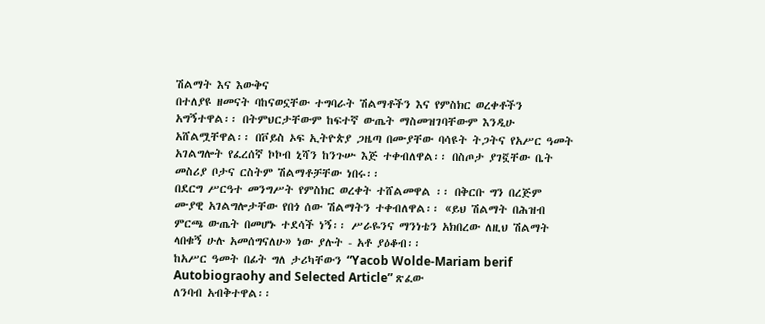ሽልማት እና እውቅና
በተለያዩ ዘመናት ባከናወኗቸው ተግባራት ሽልማቶችን እና የምስክር ወረቀቶችን አግኝተዋል፡፡ በትምህርታቸውም ከፍተኛ ውጤት ማስመዝገባቸውም እንዲሁ አሸልሟቸዋል፡፡ በቮይስ ኦፍ ኢትዮጵያ ጋዜጣ በሙያቸው ባሳዩት ትጋትና የአሥር ዓመት አገልግሎት የፈረሰኛ ኮኮብ ኒሻን ከንጉሡ እጅ ተቀብለዋል፡፡ በስጦታ ያገኟቸው ቤት መስሪያ ቦታና ርስትም ሽልማቶቻቸው ነበሩ፡፡
በደርግ ሥርዓተ መንግሥት የምስክር ወረቀት ተሸልመዋል ፡፡ በቅርቡ ግን በረጅም ሙያዊ አገልግሎታቸው የበጎ ሰው ሽልማትን ተቀብለዋል፡፡ «ይህ ሽልማት በሕዝብ ምርጫ ውጤት በመሆኑ ተደሳች ነኝ፡፡ ሥራዬንና ማንነቴን አክበረው ለዚህ ሽልማት ላበቁኝ ሁሉ አመሰግናለሁ» ነው ያሉት - አቶ ያዕቆብ፡፡
ከአሥር ዓመት በፊት ግለ ታሪካቸውን “Yacob Wolde-Mariam berif
Autobiograohy and Selected Article” ጽፈው
ለንባብ አብቅተዋል፡፡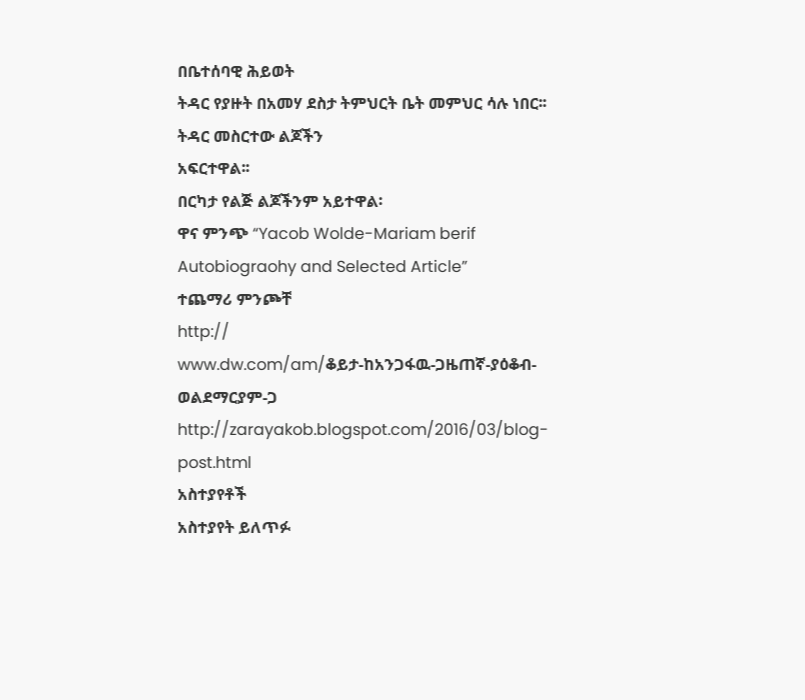በቤተሰባዊ ሕይወት
ትዳር የያዙት በአመሃ ደስታ ትምህርት ቤት መምህር ሳሉ ነበር፡፡ ትዳር መስርተው ልጆችን
አፍርተዋል፡፡
በርካታ የልጅ ልጆችንም አይተዋል፡
ዋና ምንጭ “Yacob Wolde-Mariam berif
Autobiograohy and Selected Article”
ተጨማሪ ምንጮቸ
http://
www.dw.com/am/ቆይታ-ከአንጋፋዉ-ጋዜጠኛ-ያዕቆብ-ወልደማርያም-ጋ
http://zarayakob.blogspot.com/2016/03/blog-post.html
አስተያየቶች
አስተያየት ይለጥፉ